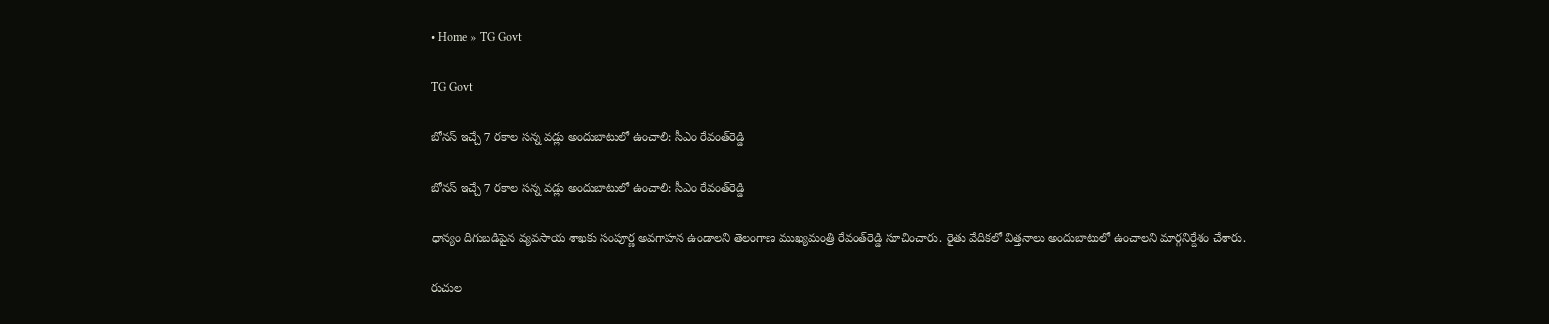• Home » TG Govt

TG Govt

బోనస్ ఇచ్చే 7 రకాల సన్న వడ్లు అందుబాటులో ఉంచాలి: సీఎం రేవంత్‌రెడ్డి

బోనస్ ఇచ్చే 7 రకాల సన్న వడ్లు అందుబాటులో ఉంచాలి: సీఎం రేవంత్‌రెడ్డి

ధాన్యం దిగుబడిపైన వ్యవసాయ శాఖకు సంపూర్ణ అవగాహన ఉండాలని తెలంగాణ ముఖ్యమంత్రి రేవంత్‌రెడ్డి సూచించారు. రైతు వేదికలో విత్తనాలు అందుబాటులో ఉంచాలని మార్గనిర్దేశం చేశారు.

రుచుల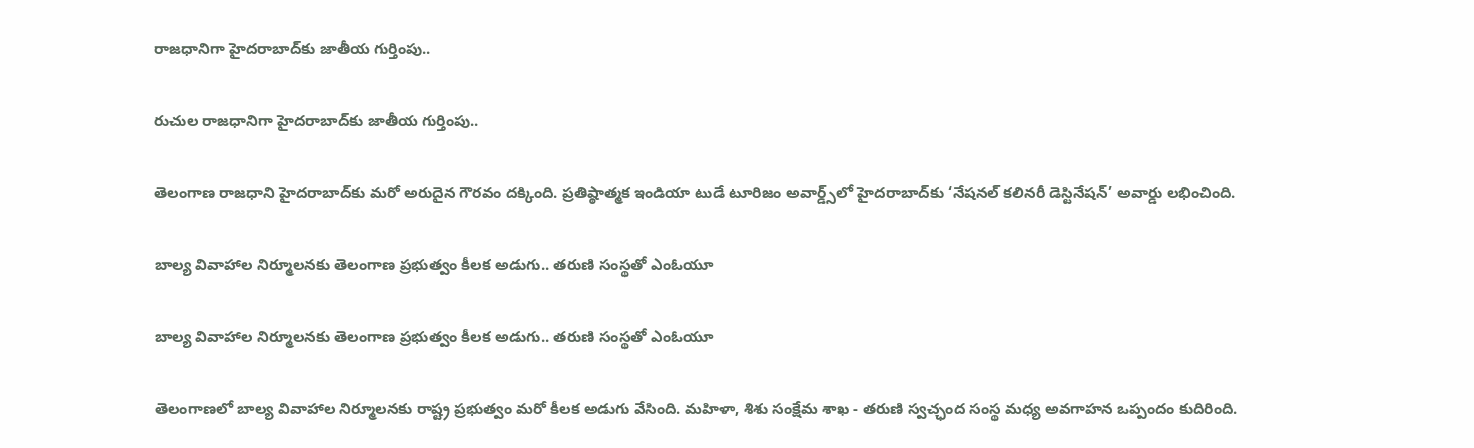రాజధానిగా హైదరాబాద్‌కు జాతీయ గుర్తింపు..

రుచుల రాజధానిగా హైదరాబాద్‌కు జాతీయ గుర్తింపు..

తెలంగాణ రాజధాని హైదరాబాద్‌కు మరో అరుదైన గౌరవం దక్కింది. ప్రతిష్ఠాత్మక ఇండియా టుడే టూరిజం అవార్డ్స్‌లో హైదరాబాద్‌కు ‘నేషనల్ కలినరీ డెస్టినేషన్’ అవార్డు లభించింది.

బాల్య వివాహాల నిర్మూలనకు తెలంగాణ ప్రభుత్వం కీలక అడుగు.. తరుణి సంస్థతో ఎంఓయూ

బాల్య వివాహాల నిర్మూలనకు తెలంగాణ ప్రభుత్వం కీలక అడుగు.. తరుణి సంస్థతో ఎంఓయూ

తెలంగాణలో బాల్య వివాహాల నిర్మూలనకు రాష్ట్ర ప్రభుత్వం మరో కీలక అడుగు వేసింది. మహిళా, శిశు సంక్షేమ శాఖ - తరుణి స్వచ్ఛంద సంస్థ మధ్య అవగాహన ఒప్పందం కుదిరింది.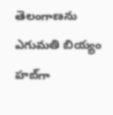తెలంగాణను ఎగుమతి బియ్యం హబ్‌గా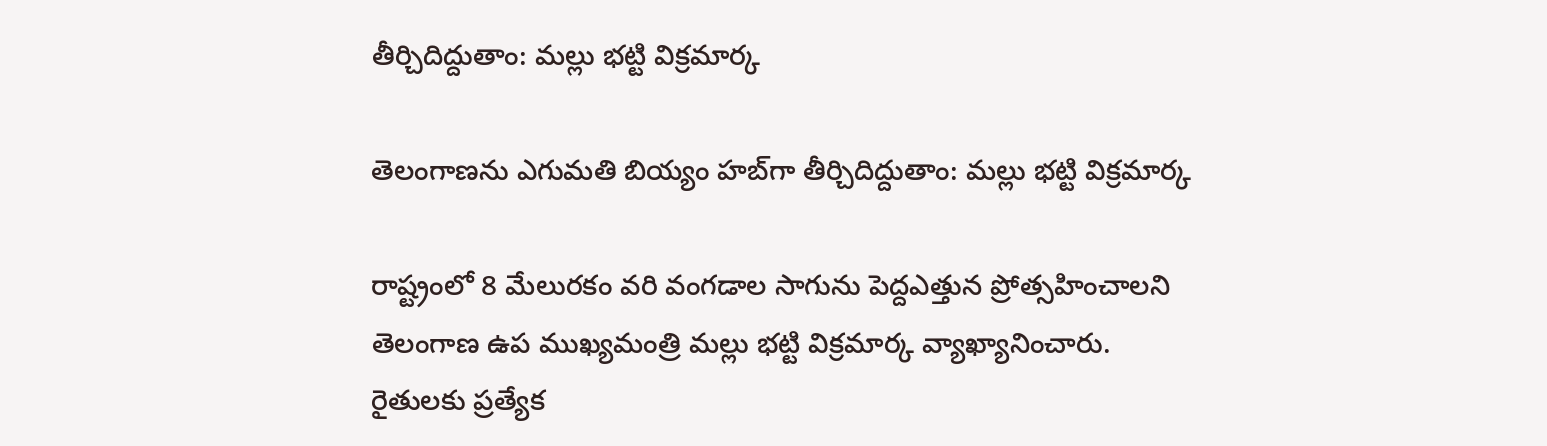తీర్చిదిద్దుతాం: మల్లు భట్టి విక్రమార్క

తెలంగాణను ఎగుమతి బియ్యం హబ్‌గా తీర్చిదిద్దుతాం: మల్లు భట్టి విక్రమార్క

రాష్ట్రంలో 8 మేలురకం వరి వంగడాల సాగును పెద్దఎత్తున ప్రోత్సహించాలని తెలంగాణ ఉప ముఖ్యమంత్రి మల్లు భట్టి విక్రమార్క వ్యాఖ్యానించారు. రైతులకు ప్రత్యేక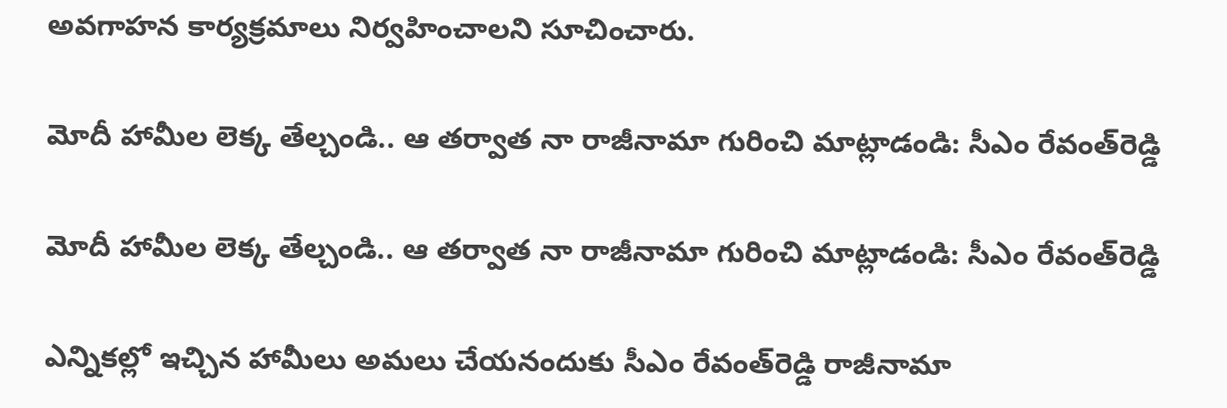అవగాహన కార్యక్రమాలు నిర్వహించాలని సూచించారు.

మోదీ హామీల లెక్క తేల్చండి.. ఆ తర్వాత నా రాజీనామా గురించి మాట్లాడండి: సీఎం రేవంత్‌రెడ్డి

మోదీ హామీల లెక్క తేల్చండి.. ఆ తర్వాత నా రాజీనామా గురించి మాట్లాడండి: సీఎం రేవంత్‌రెడ్డి

ఎన్నికల్లో ఇచ్చిన హామీలు అమలు చేయనందుకు సీఎం రేవంత్‌రెడ్డి రాజీనామా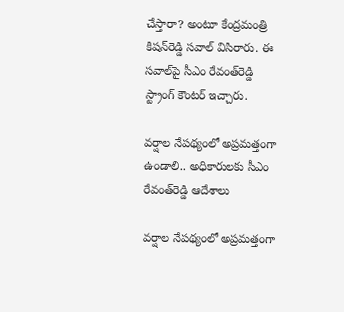చేస్తారా? అంటూ కేంద్రమంత్రి కిషన్‌రెడ్డి సవాల్ విసిరారు. ఈ సవాల్‌పై సీఎం రేవంత్‌రెడ్డి స్ట్రాంగ్ కౌంటర్ ఇచ్చారు.

వర్షాల నేపథ్యంలో అప్రమత్తంగా ఉండాలి.. అధికారులకు సీఎం రేవంత్‌రెడ్డి ఆదేశాలు

వర్షాల నేపథ్యంలో అప్రమత్తంగా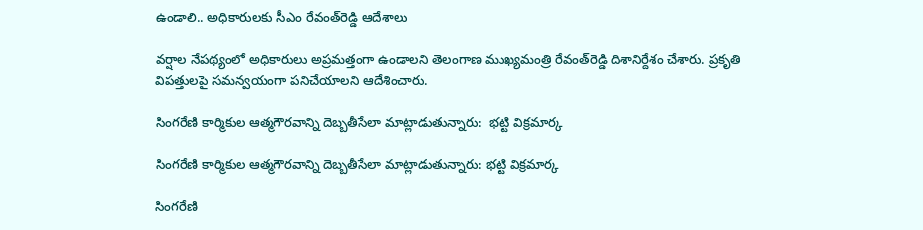ఉండాలి.. అధికారులకు సీఎం రేవంత్‌రెడ్డి ఆదేశాలు

వర్షాల నేపథ్యంలో అధికారులు అప్రమత్తంగా ఉండాలని తెలంగాణ ముఖ్యమంత్రి రేవంత్‌రెడ్డి దిశానిర్దేశం చేశారు. ప్రకృతి విపత్తులపై సమన్వయంగా పనిచేయాలని ఆదేశించారు.

సింగరేణి కార్మికుల ఆత్మగౌరవాన్ని దెబ్బతీసేలా మాట్లాడుతున్నారు:  భట్టి విక్రమార్క

సింగరేణి కార్మికుల ఆత్మగౌరవాన్ని దెబ్బతీసేలా మాట్లాడుతున్నారు: భట్టి విక్రమార్క

సింగరేణి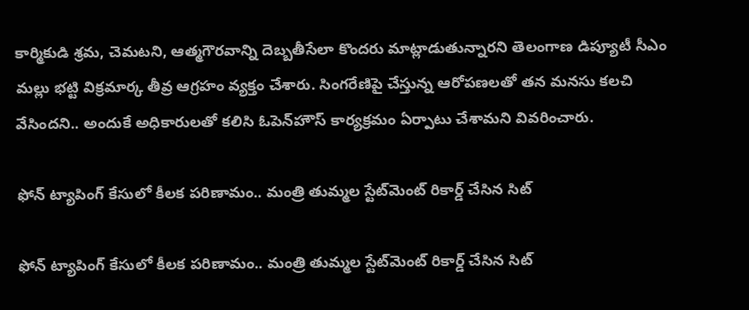కార్మికుడి శ్రమ, చెమటని, ఆత్మగౌరవాన్ని దెబ్బతీసేలా కొందరు మాట్లాడుతున్నారని తెలంగాణ డిప్యూటీ సీఎం మల్లు భట్టి విక్రమార్క తీవ్ర ఆగ్రహం వ్యక్తం చేశారు. సింగరేణిపై చేస్తున్న ఆరోపణలతో తన మనసు కలచి వేసిందని.. అందుకే అధికారులతో కలిసి ఓపెన్‌హౌస్ కార్యక్రమం ఏర్పాటు చేశామని వివరించారు.

ఫోన్ ట్యాపింగ్ కేసులో కీలక పరిణామం.. మంత్రి తుమ్మల స్టేట్‌మెంట్ రికార్డ్ చేసిన సిట్

ఫోన్ ట్యాపింగ్ కేసులో కీలక పరిణామం.. మంత్రి తుమ్మల స్టేట్‌మెంట్ రికార్డ్ చేసిన సిట్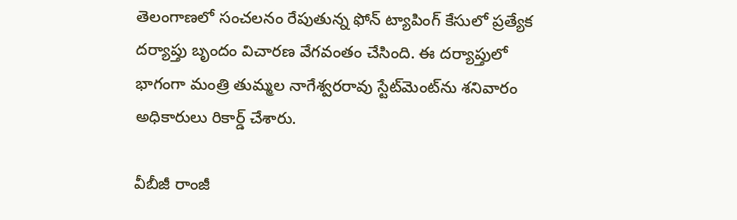తెలంగాణలో సంచలనం రేపుతున్న ఫోన్ ట్యాపింగ్ కేసులో ప్రత్యేక దర్యాప్తు బృందం విచారణ వేగవంతం చేసింది. ఈ దర్యాప్తులో భాగంగా మంత్రి తుమ్మల నాగేశ్వరరావు స్టేట్‌మెంట్‌ను శనివారం అధికారులు రికార్డ్ చేశారు.

వీబీజీ రాంజీ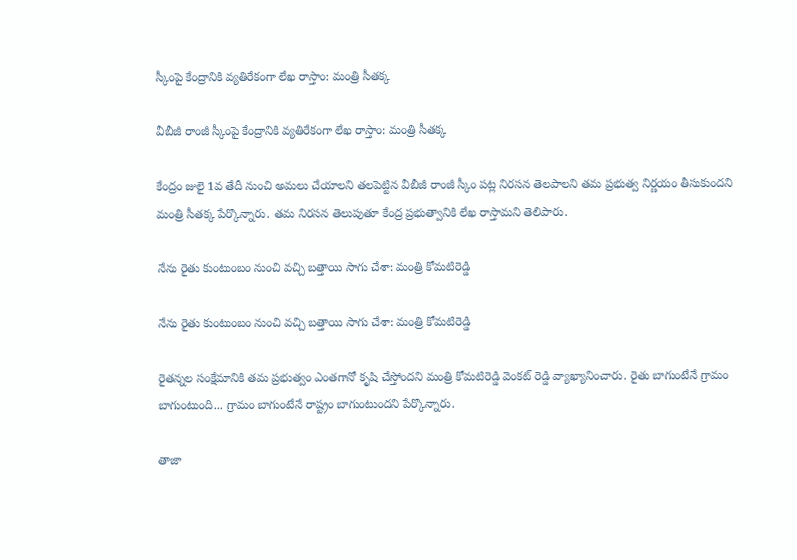స్కీంపై కేంద్రానికి వ్యతిరేకంగా లేఖ రాస్తాం: మంత్రి సీతక్క

వీబీజీ రాంజీ స్కీంపై కేంద్రానికి వ్యతిరేకంగా లేఖ రాస్తాం: మంత్రి సీతక్క

కేంద్రం జులై 1వ తేదీ నుంచి అమ‌లు చేయాల‌ని త‌ల‌పెట్టిన వీబీజీ రాంజీ స్కీం ప‌ట్ల నిర‌స‌న తెల‌పాల‌ని తమ ప్రభుత్వ నిర్ణయం తీసుకుందని మంత్రి సీతక్క పేర్కొన్నారు. త‌మ నిర‌స‌న తెలుపుతూ కేంద్ర ప్రభుత్వానికి లేఖ రాస్తామని తెలిపారు.

నేను రైతు కుంటుంబం నుంచి వచ్చి బత్తాయి సాగు చేశా: మంత్రి కోమటిరెడ్డి

నేను రైతు కుంటుంబం నుంచి వచ్చి బత్తాయి సాగు చేశా: మంత్రి కోమటిరెడ్డి

రైతన్నల సంక్షేమానికి తమ ప్రభుత్వం ఎంతగానో కృషి చేస్తోందని మంత్రి కోమటిరెడ్డి వెంకట్ రెడ్డి వ్యాఖ్యానించారు. రైతు బాగుంటేనే గ్రామం బాగుంటుంది... గ్రామం బాగుంటేనే రాష్ట్రం బాగుంటుందని పేర్కొన్నారు.

తాజా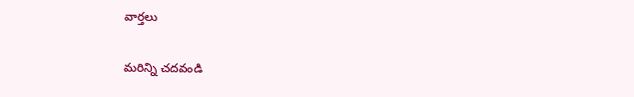వార్తలు

మరిన్ని చదవండి